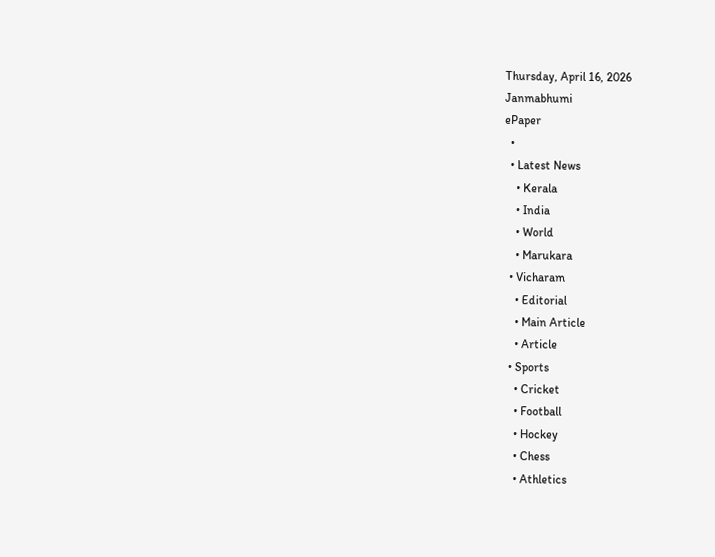Thursday, April 16, 2026
Janmabhumi
ePaper
  •
  • Latest News
    • Kerala
    • India
    • World
    • Marukara
  • Vicharam
    • Editorial
    • Main Article
    • Article
  • Sports
    • Cricket
    • Football
    • Hockey
    • Chess
    • Athletics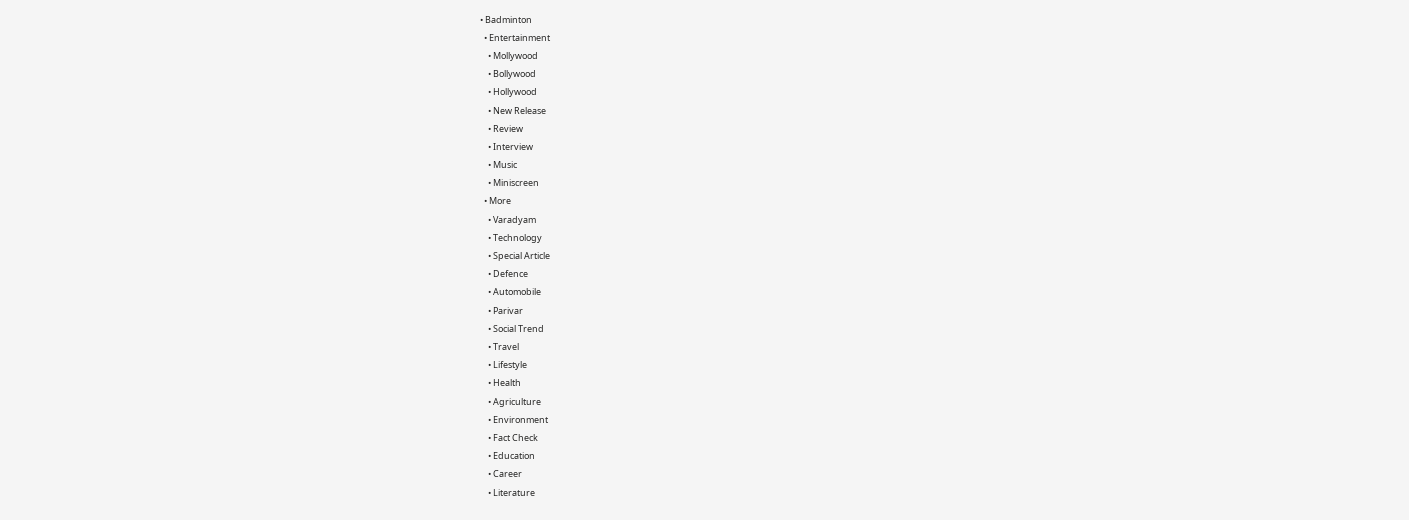• Badminton
  • Entertainment
    • Mollywood
    • Bollywood
    • Hollywood
    • New Release
    • Review
    • Interview
    • Music
    • Miniscreen
  • More
    • Varadyam
    • Technology
    • Special Article
    • Defence
    • Automobile
    • Parivar
    • Social Trend
    • Travel
    • Lifestyle
    • Health
    • Agriculture
    • Environment
    • Fact Check
    • Education
    • Career
    • Literature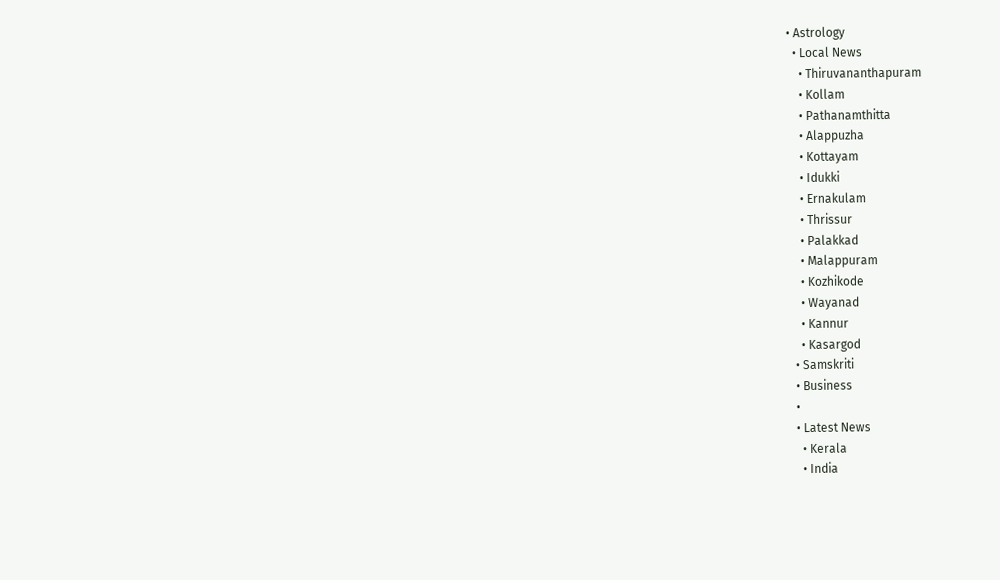• Astrology
  • Local News
    • Thiruvananthapuram
    • Kollam
    • Pathanamthitta
    • Alappuzha
    • Kottayam
    • Idukki
    • Ernakulam
    • Thrissur
    • Palakkad
    • Malappuram
    • Kozhikode
    • Wayanad
    • Kannur
    • Kasargod
  • Samskriti
  • Business
  •
  • Latest News
    • Kerala
    • India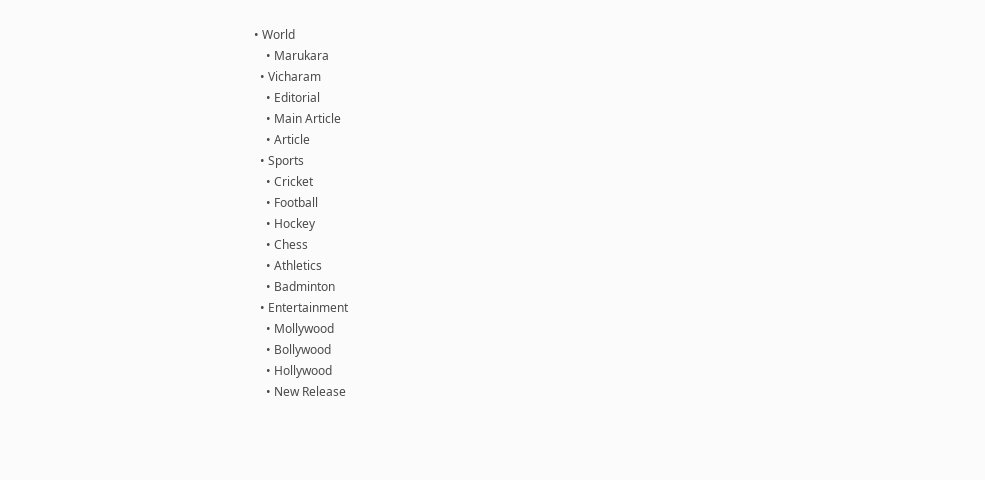• World
    • Marukara
  • Vicharam
    • Editorial
    • Main Article
    • Article
  • Sports
    • Cricket
    • Football
    • Hockey
    • Chess
    • Athletics
    • Badminton
  • Entertainment
    • Mollywood
    • Bollywood
    • Hollywood
    • New Release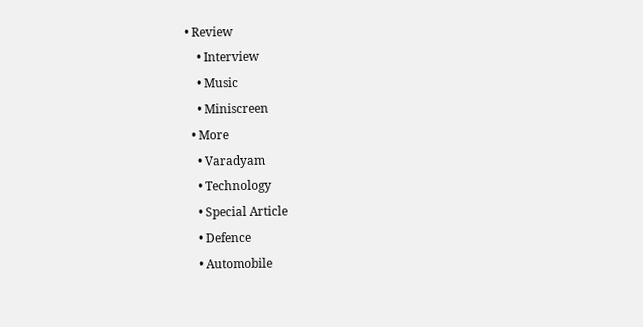• Review
    • Interview
    • Music
    • Miniscreen
  • More
    • Varadyam
    • Technology
    • Special Article
    • Defence
    • Automobile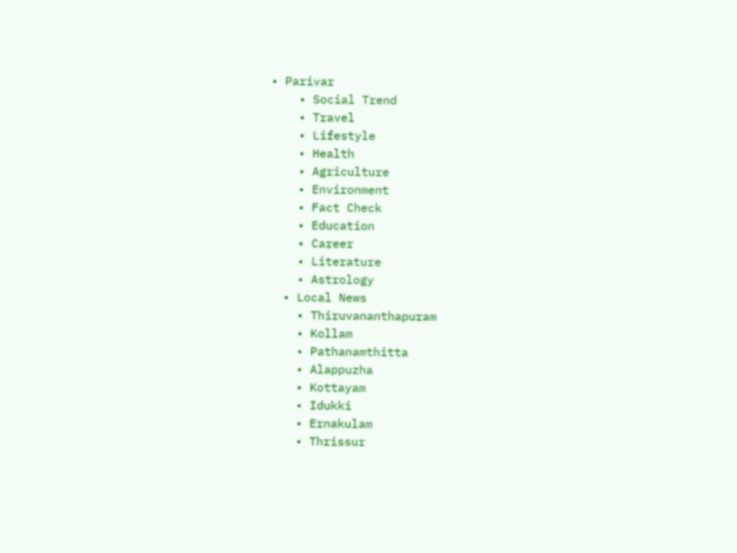• Parivar
    • Social Trend
    • Travel
    • Lifestyle
    • Health
    • Agriculture
    • Environment
    • Fact Check
    • Education
    • Career
    • Literature
    • Astrology
  • Local News
    • Thiruvananthapuram
    • Kollam
    • Pathanamthitta
    • Alappuzha
    • Kottayam
    • Idukki
    • Ernakulam
    • Thrissur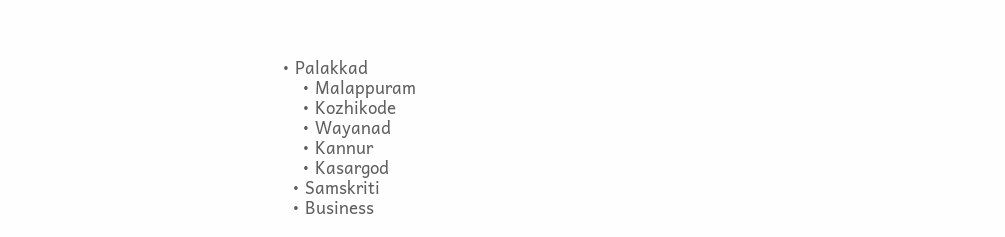• Palakkad
    • Malappuram
    • Kozhikode
    • Wayanad
    • Kannur
    • Kasargod
  • Samskriti
  • Business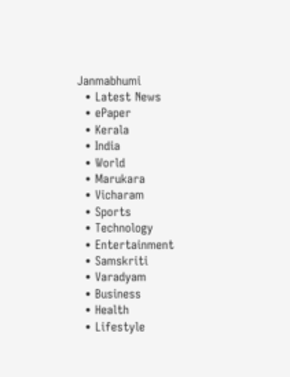Janmabhumi
  • Latest News
  • ePaper
  • Kerala
  • India
  • World
  • Marukara
  • Vicharam
  • Sports
  • Technology
  • Entertainment
  • Samskriti
  • Varadyam
  • Business
  • Health
  • Lifestyle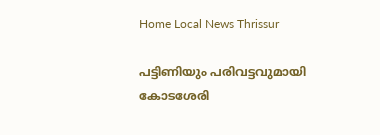Home Local News Thrissur

പട്ടിണിയും പരിവട്ടവുമായി കോടശേരി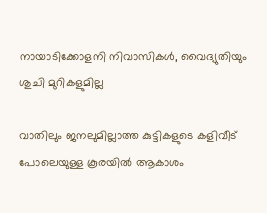നായാടിക്കോളനി നിവാസികള്‍, വൈദ്യുതിയും ശുചി മുറികളുമില്ല

വാതിലും ജനലുമില്ലാത്ത കുട്ടികളുടെ കളിവീട് പോലെയുള്ള കൂരയില്‍ ആകാശം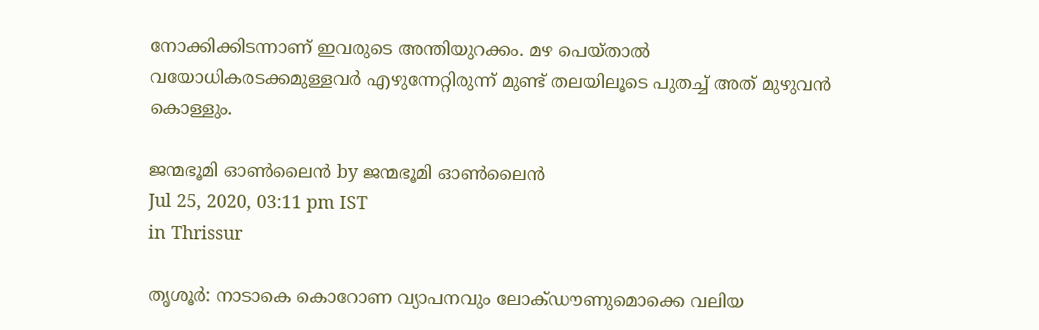നോക്കിക്കിടന്നാണ് ഇവരുടെ അന്തിയുറക്കം. മഴ പെയ്താല്‍ വയോധികരടക്കമുള്ളവര്‍ എഴുന്നേറ്റിരുന്ന് മുണ്ട് തലയിലൂടെ പുതച്ച് അത് മുഴുവന്‍ കൊള്ളും.

ജന്മഭൂമി ഓണ്‍ലൈന്‍ by ജന്മഭൂമി ഓണ്‍ലൈന്‍
Jul 25, 2020, 03:11 pm IST
in Thrissur

തൃശൂര്‍: നാടാകെ കൊറോണ വ്യാപനവും ലോക്ഡൗണുമൊക്കെ വലിയ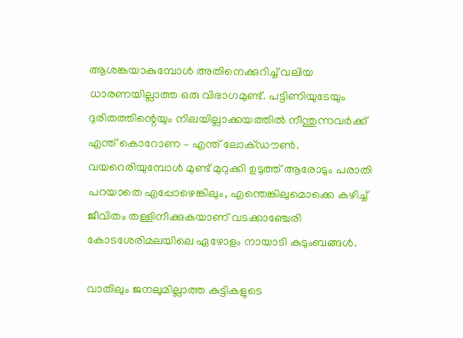ആശങ്കയാകുമ്പോള്‍ അതിനെക്കുറിച്ച് വലിയ ധാരണയില്ലാത്ത ഒരു വിഭാഗമുണ്ട്. പട്ടിണിയുടേയും ദുരിതത്തിന്റെയും നിലയില്ലാക്കയത്തില്‍ നീന്തുന്നവര്‍ക്ക് എന്ത് കൊറോണ – എന്ത് ലോക്ഡൗണ്‍. വയറെരിയുമ്പോള്‍ മുണ്ട് മുറുക്കി ഉടുത്ത് ആരോടും പരാതി പറയാതെ എപ്പോഴെങ്കിലും, എന്തെങ്കിലുമൊക്കെ കഴിച്ച് ജീവിതം തള്ളിനീക്കുകയാണ് വടക്കാഞ്ചേരി കോടശേരിമലയിലെ ഏഴോളം നായാടി കുടുംബങ്ങള്‍.

വാതിലും ജനലുമില്ലാത്ത കുട്ടികളുടെ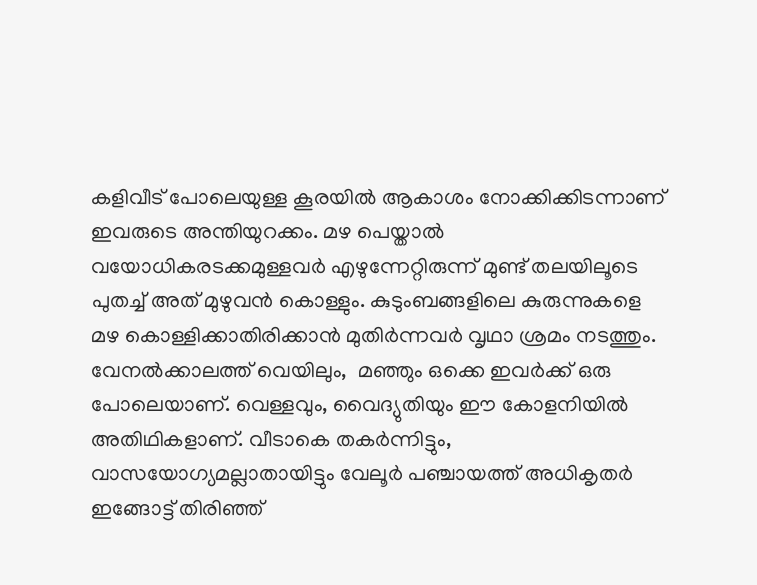കളിവീട് പോലെയുള്ള കൂരയില്‍ ആകാശം നോക്കിക്കിടന്നാണ് ഇവരുടെ അന്തിയുറക്കം. മഴ പെയ്താല്‍ വയോധികരടക്കമുള്ളവര്‍ എഴുന്നേറ്റിരുന്ന് മുണ്ട് തലയിലൂടെ പുതച്ച് അത് മുഴുവന്‍ കൊള്ളും. കുടുംബങ്ങളിലെ കുരുന്നുകളെ മഴ കൊള്ളിക്കാതിരിക്കാന്‍ മുതിര്‍ന്നവര്‍ വൃഥാ ശ്രമം നടത്തും. വേനല്‍ക്കാലത്ത് വെയിലും,  മഞ്ഞും ഒക്കെ ഇവര്‍ക്ക് ഒരു പോലെയാണ്. വെള്ളവും, വൈദ്യുതിയും ഈ കോളനിയില്‍ അതിഥികളാണ്. വീടാകെ തകര്‍ന്നിട്ടും, വാസയോഗ്യമല്ലാതായിട്ടും വേലൂര്‍ പഞ്ചായത്ത് അധികൃതര്‍ ഇങ്ങോട്ട് തിരിഞ്ഞ്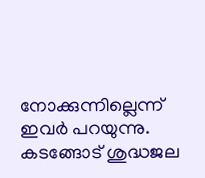നോക്കുന്നില്ലെന്ന് ഇവര്‍ പറയുന്നു. കടങ്ങോട് ശുദ്ധജല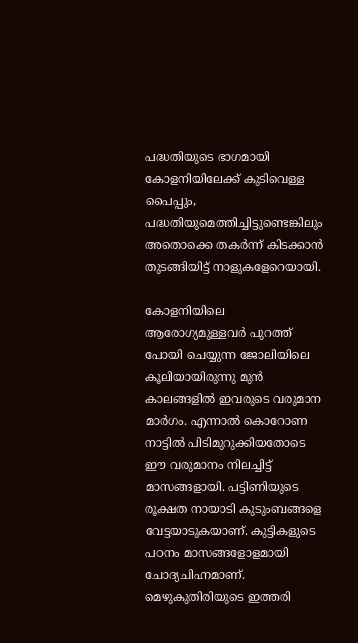പദ്ധതിയുടെ ഭാഗമായി കോളനിയിലേക്ക് കുടിവെള്ള പൈപ്പും, പദ്ധതിയുമെത്തിച്ചിട്ടുണ്ടെങ്കിലും അതൊക്കെ തകര്‍ന്ന് കിടക്കാന്‍ തുടങ്ങിയിട്ട് നാളുകളേറെയായി.

കോളനിയിലെ ആരോഗ്യമുള്ളവര്‍ പുറത്ത് പോയി ചെയ്യുന്ന ജോലിയിലെ കൂലിയായിരുന്നു മുന്‍ കാലങ്ങളില്‍ ഇവരുടെ വരുമാന മാര്‍ഗം. എന്നാല്‍ കൊറോണ നാട്ടില്‍ പിടിമുറുക്കിയതോടെ ഈ വരുമാനം നിലച്ചിട്ട് മാസങ്ങളായി. പട്ടിണിയുടെ രൂക്ഷത നായാടി കുടുംബങ്ങളെ വേട്ടയാടുകയാണ്. കുട്ടികളുടെ പഠനം മാസങ്ങളോളമായി ചോദ്യചിഹ്നമാണ്. മെഴുകുതിരിയുടെ ഇത്തരി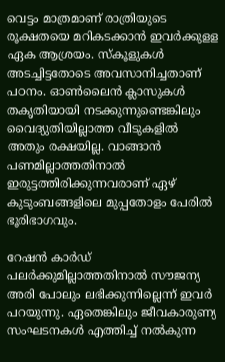വെട്ടം മാത്രമാണ് രാത്രിയുടെ രൂക്ഷതയെ മറികടക്കാന്‍ ഇവര്‍ക്കുളള ഏക ആശ്രയം. സ്‌കൂളുകള്‍ അടച്ചിട്ടതോടെ അവസാനിച്ചതാണ് പഠനം. ഓണ്‍ലൈന്‍ ക്ലാസുകള്‍ തകൃതിയായി നടക്കുന്നുണ്ടെങ്കിലും വൈദ്യുതിയില്ലാത്ത വീടുകളില്‍ അതും രക്ഷയില്ല. വാങ്ങാന്‍ പണമില്ലാത്തതിനാല്‍ ഇരുട്ടത്തിരിക്കുന്നവരാണ് ഏഴ് കുടുംബങ്ങളിലെ മുപ്പതോളം പേരില്‍ ഭൂരിഭാഗവും.

റേഷന്‍ കാര്‍ഡ് പലര്‍ക്കുമില്ലാത്തതിനാല്‍ സൗജന്യ അരി പോലും ലഭിക്കുന്നില്ലെന്ന് ഇവര്‍ പറയുന്നു. ഏതെങ്കിലും ജീവകാരുണ്യ സംഘടനകള്‍ എത്തിച്ച് നല്‍കുന്ന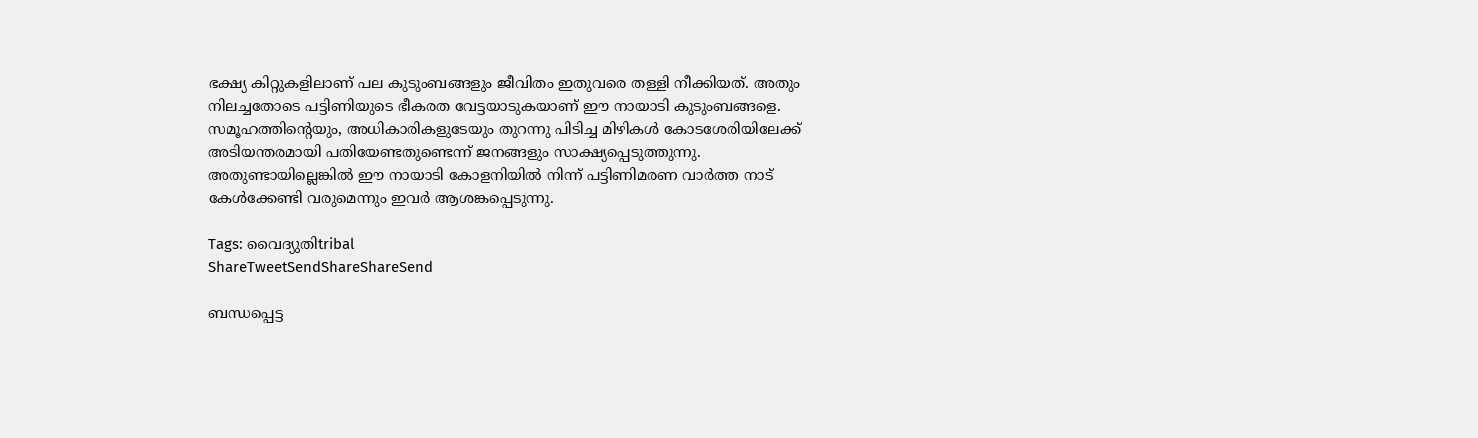ഭക്ഷ്യ കിറ്റുകളിലാണ് പല കുടുംബങ്ങളും ജീവിതം ഇതുവരെ തള്ളി നീക്കിയത്. അതും നിലച്ചതോടെ പട്ടിണിയുടെ ഭീകരത വേട്ടയാടുകയാണ് ഈ നായാടി കുടുംബങ്ങളെ. സമൂഹത്തിന്റെയും, അധികാരികളുടേയും തുറന്നു പിടിച്ച മിഴികള്‍ കോടശേരിയിലേക്ക് അടിയന്തരമായി പതിയേണ്ടതുണ്ടെന്ന് ജനങ്ങളും സാക്ഷ്യപ്പെടുത്തുന്നു. അതുണ്ടായില്ലെങ്കില്‍ ഈ നായാടി കോളനിയില്‍ നിന്ന് പട്ടിണിമരണ വാര്‍ത്ത നാട് കേള്‍ക്കേണ്ടി വരുമെന്നും ഇവര്‍ ആശങ്കപ്പെടുന്നു.

Tags: വൈദ്യുതിtribal
ShareTweetSendShareShareSend

ബന്ധപ്പെട്ട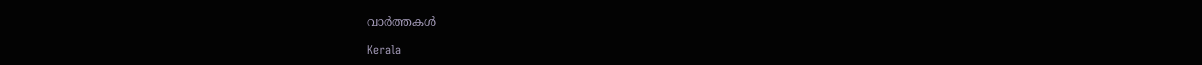വാര്‍ത്തകള്‍

Kerala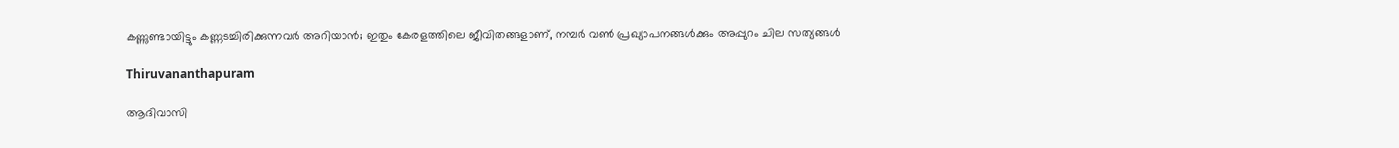കണ്ണുണ്ടായിട്ടും കണ്ണടച്ചിരിക്കുന്നവര്‍ അറിയാന്‍; ഇതും കേരളത്തിലെ ജീവിതങ്ങളാണ്, നമ്പര്‍ വണ്‍ പ്രഖ്യാപനങ്ങള്‍ക്കും അപ്പുറം ചില സത്യങ്ങൾ

Thiruvananthapuram

ആദിവാസി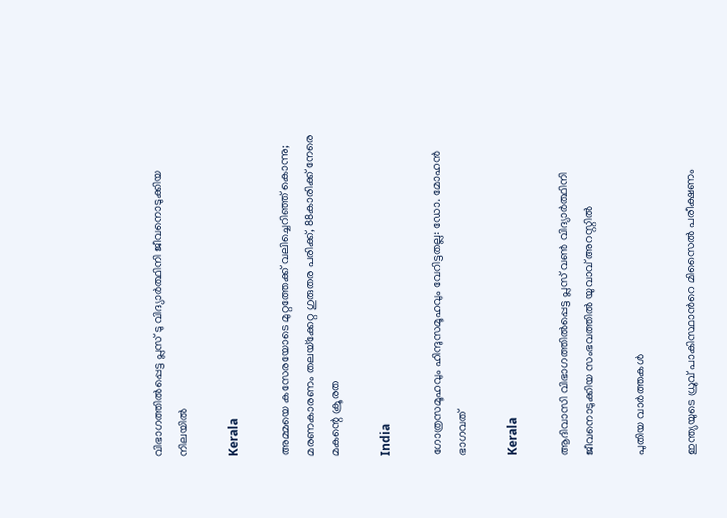വിഭാഗത്തില്‍പ്പെട്ട പ്ലസ് ടു വിദ്യാര്‍ത്ഥിനി ജീവനൊടുക്കിയ നിലയില്‍

Kerala

അമ്മയെ കസേരയോടെ മുറ്റത്തേക്ക് വലിച്ചെറിഞ്ഞ് കൊന്നു; മരണകാരണം തലയ്‌ക്കേറ്റ ഗുരുതര പരിക്ക്, 88കാരിക്ക് നേരെ മകന്റെ ക്രൂരത

India

ഗോത്രസമൂഹവും ഹിന്ദുസമൂഹവും വേറിട്ടതല്ല: ഡോ. മോഹന്‍ ഭാഗവത്

Kerala

ആദിവാസി വിഭാഗത്തില്‍പ്പെട്ട പ്ലസ് വണ്‍ വിദ്യാര്‍ത്ഥിനി ജീവനൊടുക്കിയ സംഭവത്തില്‍ യുവാവ് അറസ്റ്റില്‍

പുതിയ വാര്‍ത്തകള്‍

ഇന്ത്യയുടെ ധ്രുവ് പാകിസ്ഥാന്‍റെ മിസൈല്‍ പരീക്ഷണം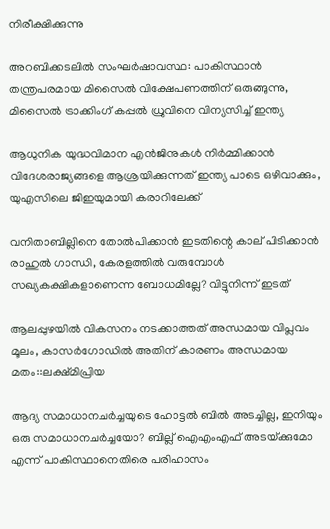നിരീക്ഷിക്കുന്നു

അറബിക്കടലിൽ സംഘർഷാവസ്ഥ: പാകിസ്ഥാൻ തന്ത്രപരമായ മിസൈൽ വിക്ഷേപണത്തിന് ഒരുങ്ങുന്നു, മിസൈൽ ട്രാക്കിംഗ് കപ്പൽ ധ്രുവിനെ വിന്യസിച്ച് ഇന്ത്യ

ആധുനിക യുദ്ധവിമാന എൻജിനുകള്‍ നിര്‍മ്മിക്കാന്‍ വിദേശരാജ്യങ്ങളെ ആശ്രയിക്കുന്നത് ഇന്ത്യ പാടെ ഒഴിവാക്കും, യുഎസിലെ ജിഇയുമായി കരാറിലേക്ക്

വനിതാബില്ലിനെ തോല്‍പിക്കാന്‍ ഇടതിന്റെ കാല് പിടിക്കാന്‍ രാഹുല്‍ ഗാന്ധി, കേരളത്തില്‍ വരുമ്പോള്‍ സഖ്യകക്ഷികളാണെന്ന ബോധമില്ലേ? വിട്ടുനിന്ന് ഇടത്

ആലപ്പുഴയില്‍ വികസനം നടക്കാത്തത് അന്ധമായ വിപ്ലവം മൂലം, കാസര്‍ഗോഡില്‍ അതിന് കാരണം അന്ധമായ മതം::ലക്ഷ്മിപ്രിയ

ആദ്യ സമാധാനചര്‍ച്ചയുടെ ഹോട്ടല്‍ ബില്‍ അടച്ചില്ല, ഇനിയും ഒരു സമാധാനചര്‍ച്ചയോ? ബില്ല് ഐഎംഎഫ് അടയ്‌ക്കുമോ എന്ന് പാകിസ്ഥാനെതിരെ പരിഹാസം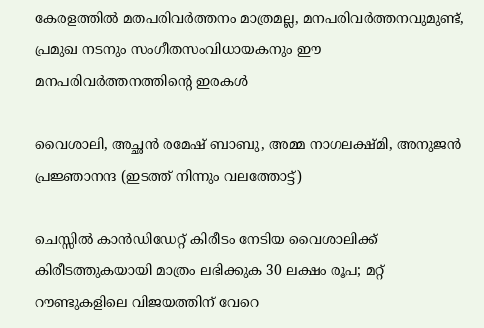കേരളത്തില്‍ മതപരിവര്‍ത്തനം മാത്രമല്ല, മനപരിവര്‍ത്തനവുമുണ്ട്, പ്രമുഖ നടനും സംഗീതസംവിധായകനും ഈ മനപരിവര്‍ത്തനത്തിന്റെ ഇരകള്‍

വൈശാലി, അച്ഛന്‍ രമേഷ് ബാബു, അമ്മ നാഗലക്ഷ്മി, അനുജന്‍ പ്രജ്ഞാനന്ദ (ഇടത്ത് നിന്നും വലത്തോട്ട്)

ചെസ്സില്‍ കാന്‍ഡിഡേറ്റ് കിരീടം നേടിയ വൈശാലിക്ക് കിരീടത്തുകയായി മാത്രം ലഭിക്കുക 30 ലക്ഷം രൂപ; മറ്റ് റൗണ്ടുകളിലെ വിജയത്തിന് വേറെ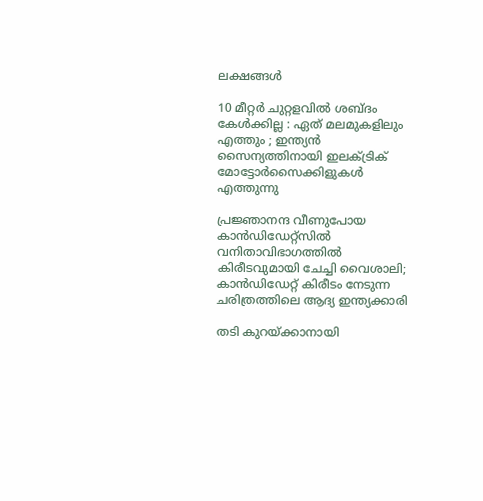ലക്ഷങ്ങള്‍

10 മീറ്റർ ചുറ്റളവിൽ ശബ്ദം കേൾക്കില്ല : ഏത് മലമുകളിലും എത്തും ; ഇന്ത്യൻ സൈന്യത്തിനായി ഇലക്ട്രിക് മോട്ടോർസൈക്കിളുകൾ എത്തുന്നു

പ്രജ്ഞാനന്ദ വീണുപോയ കാന്‍ഡിഡേറ്റ്സില്‍ വനിതാവിഭാഗത്തില്‍ കിരീടവുമായി ചേച്ചി വൈശാലി; കാന്‍ഡിഡേറ്റ് കിരീടം നേടുന്ന ചരിത്രത്തിലെ ആദ്യ ഇന്ത്യക്കാരി

തടി കുറയ്‌ക്കാനായി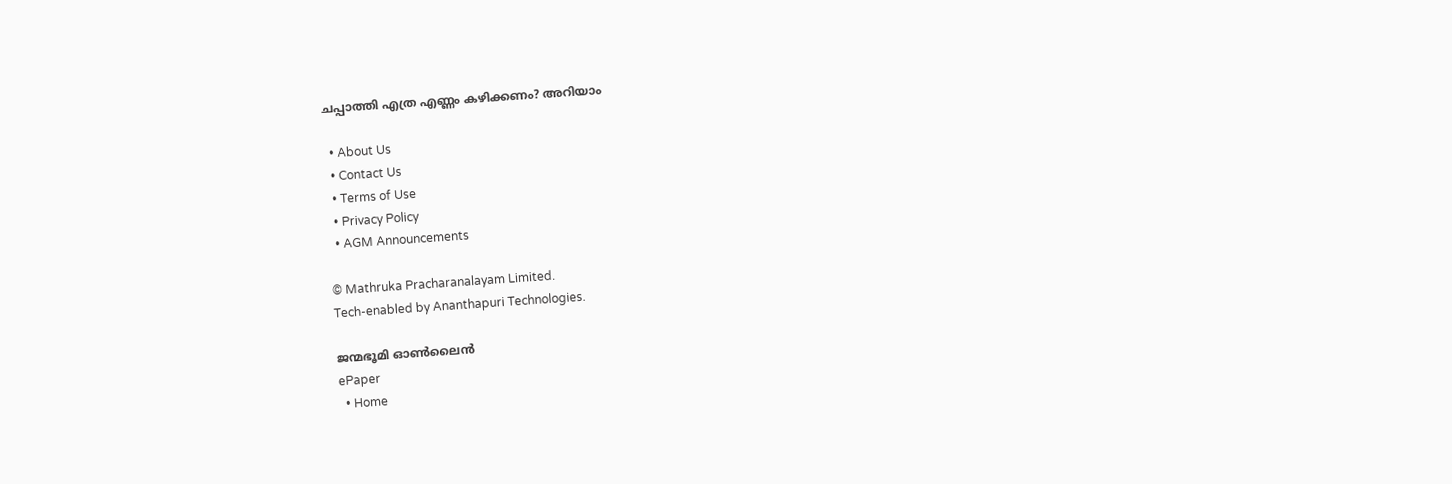ചപ്പാത്തി എത്ര എണ്ണം കഴിക്കണം? അറിയാം

  • About Us
  • Contact Us
  • Terms of Use
  • Privacy Policy
  • AGM Announcements

© Mathruka Pracharanalayam Limited.
Tech-enabled by Ananthapuri Technologies.

ജന്മഭൂമി ഓണ്‍ലൈന്‍
ePaper
  • Home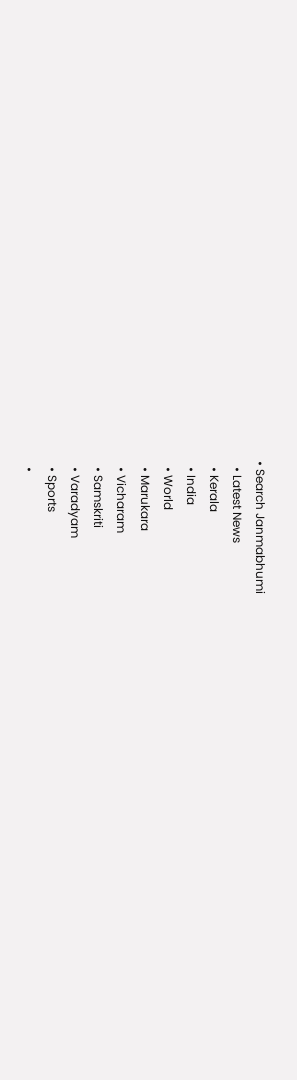• Search Janmabhumi
  • Latest News
  • Kerala
  • India
  • World
  • Marukara
  • Vicharam
  • Samskriti
  • Varadyam
  • Sports
  •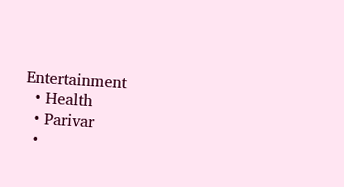Entertainment
  • Health
  • Parivar
  •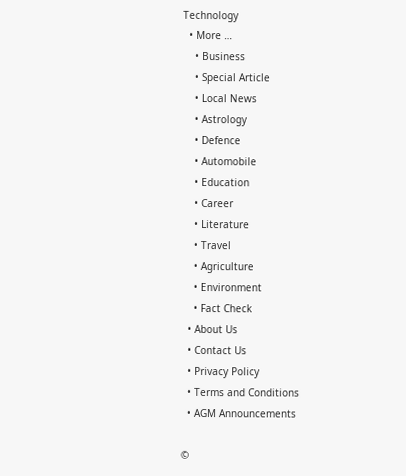Technology
  • More …
    • Business
    • Special Article
    • Local News
    • Astrology
    • Defence
    • Automobile
    • Education
    • Career
    • Literature
    • Travel
    • Agriculture
    • Environment
    • Fact Check
  • About Us
  • Contact Us
  • Privacy Policy
  • Terms and Conditions
  • AGM Announcements

©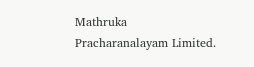Mathruka Pracharanalayam Limited.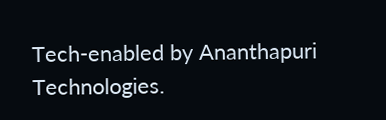Tech-enabled by Ananthapuri Technologies.